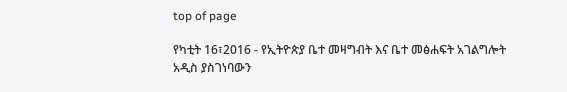top of page

የካቲት 16፣2016 - የኢትዮጵያ ቤተ መዛግብት እና ቤተ መፅሐፍት አገልግሎት አዲስ ያስገነባውን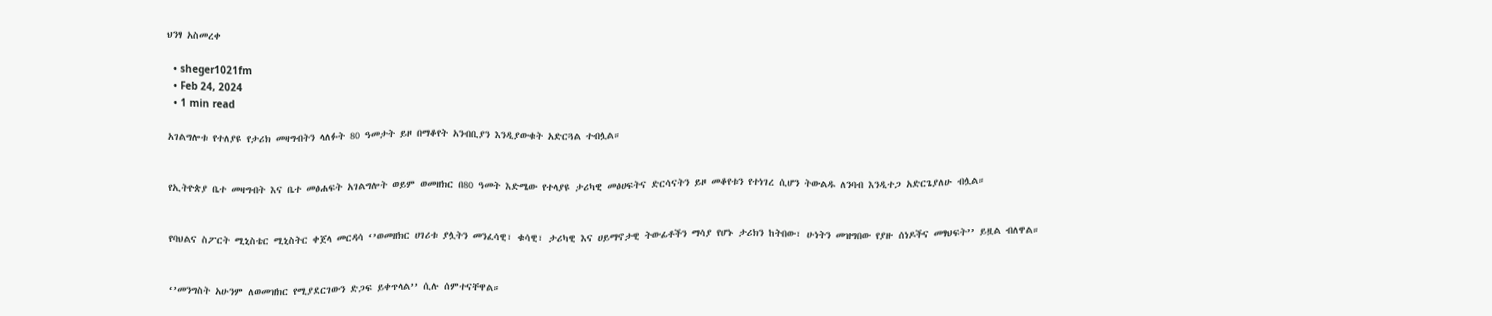ህንፃ አስመረቀ

  • sheger1021fm
  • Feb 24, 2024
  • 1 min read

አገልግሎቱ የተለያዩ የታሪክ መዛግብትን ላለፉት 80 ዓመታት ይዞ በማቆየት አንብቢያን እንዲያውቁት አድርጓል ተብሏል።


የኢትዮጵያ ቤተ መዛግብት እና ቤተ መፅሐፍት አገልግሎት ወይም ወመዘክር በ80 ዓመት እድሜው የተላያዩ ታሪካዊ መፅሀፍትና ድርሳናትን ይዞ መቆየቱን የተነገረ ሲሆን ትውልዱ ለንባብ እንዲተጋ አድርጌያለሁ ብሏል።


የባህልና ስፖርት ሚኒስቴር ሚኒስትር ቀጀላ መርዳሳ ‘’ወመዘክር ሀገሪቱ ያሏትን መንፈሳዊ፣ ቁሳዊ፣ ታሪካዊ እና ሀይማኖታዊ ትውፊቶችን ማሳያ የሆኑ ታሪክን ከትበው፣ ሁነትን መዝግበው የያዙ ሰነዶችና መፃህፍት’’ ይዟል ብለዋል።


‘’መንግስት አሁንም ለወመዝክር የሚያደርገውን ድጋፍ ይቀጥላል’’ ሲሉ ሰምተናቸዋል።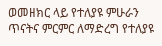ወመዘክር ላይ የተለያዩ ምሁራን ጥናትና ምርምር ለማድረግ የተለያዩ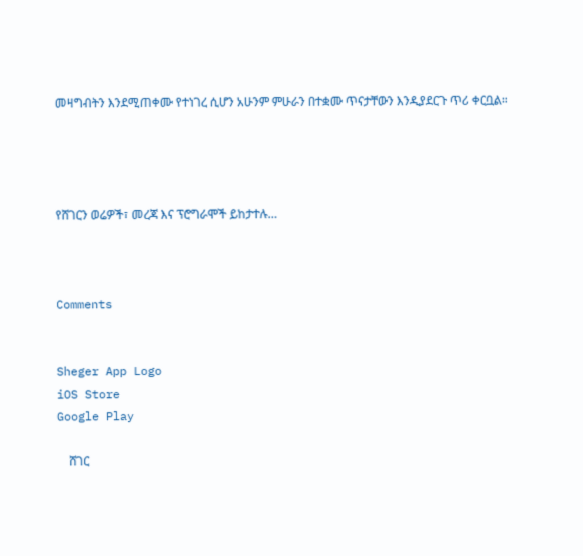መዛግብትን እንደሚጠቀሙ የተነገረ ሲሆን አሁንም ምሁራን በተቋሙ ጥናታቸውን እንዲያደርጉ ጥሪ ቀርቧል።




የሸገርን ወሬዎች፣ መረጃ እና ፕሮግራሞች ይከታተሉ…



Comments


Sheger App Logo
iOS Store
Google Play

    ሸገር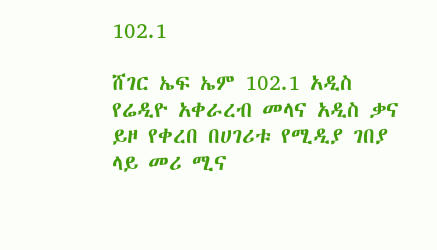102.1

ሸገር ኤፍ ኤም 102.1 አዲስ የሬዲዮ አቀራረብ መላና አዲስ ቃና ይዞ የቀረበ በሀገሪቱ የሚዲያ ገበያ ላይ መሪ ሚና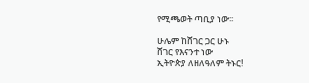የሚጫወት ጣቢያ ነው፡፡

ሁሌም ከሸገር ጋር ሁኑ
ሸገር የእናንተ ነው
ኢትዮጵያ ለዘለዓለም ትኑር!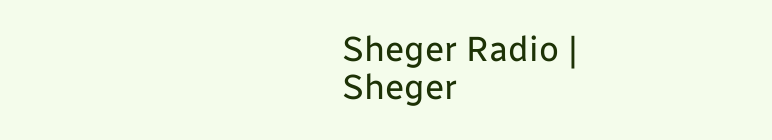Sheger Radio | Sheger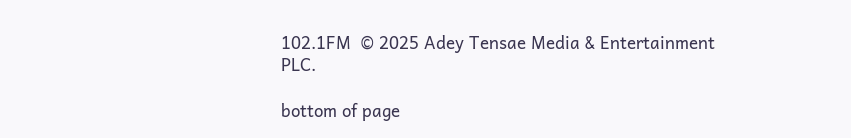102.1FM  © 2025 Adey Tensae Media & Entertainment PLC.

bottom of page